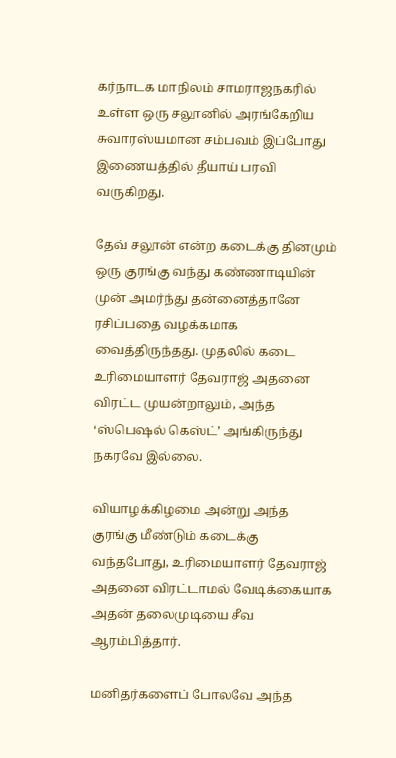கர்நாடக மாநிலம் சாமராஜநகரில் உள்ள ஒரு சலூனில் அரங்கேறிய சுவாரஸ்யமான சம்பவம் இப்போது இணையத்தில் தீயாய் பரவி வருகிறது.

தேவ் சலூன் என்ற கடைக்கு தினமும் ஒரு குரங்கு வந்து கண்ணாடியின் முன் அமர்ந்து தன்னைத்தானே ரசிப்பதை வழக்கமாக வைத்திருந்தது. முதலில் கடை உரிமையாளர் தேவராஜ் அதனை விரட்ட முயன்றாலும், அந்த ‘ஸ்பெஷல் கெஸ்ட்’ அங்கிருந்து நகரவே இல்லை.

வியாழக்கிழமை அன்று அந்த குரங்கு மீண்டும் கடைக்கு வந்தபோது, உரிமையாளர் தேவராஜ் அதனை விரட்டாமல் வேடிக்கையாக அதன் தலைமுடியை சீவ ஆரம்பித்தார்.

மனிதர்களைப் போலவே அந்த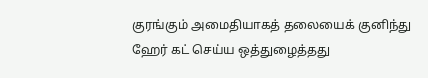குரங்கும் அமைதியாகத் தலையைக் குனிந்து ஹேர் கட் செய்ய ஒத்துழைத்தது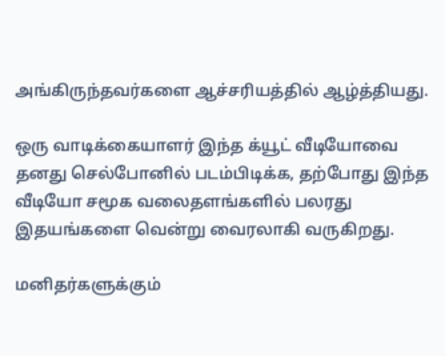அங்கிருந்தவர்களை ஆச்சரியத்தில் ஆழ்த்தியது.

ஒரு வாடிக்கையாளர் இந்த க்யூட் வீடியோவை தனது செல்போனில் படம்பிடிக்க, தற்போது இந்த வீடியோ சமூக வலைதளங்களில் பலரது இதயங்களை வென்று வைரலாகி வருகிறது.

மனிதர்களுக்கும்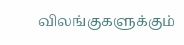விலங்குகளுக்கும்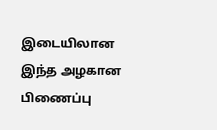இடையிலான இந்த அழகான பிணைப்பு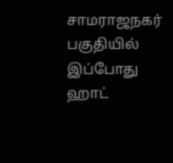சாமராஜநகர் பகுதியில் இப்போது ஹாட்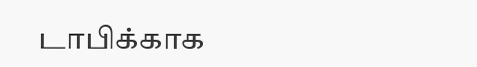டாபிக்காக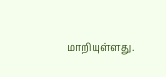மாறியுள்ளது.